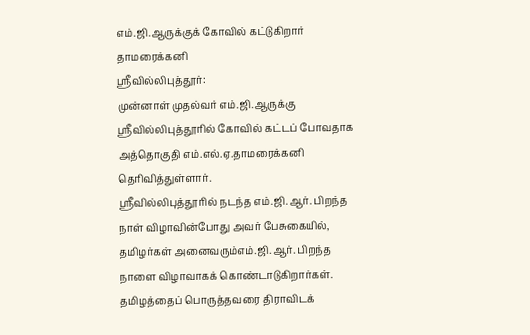எம்.ஜி.ஆருக்குக் கோவில் கட்டுகிறார் தாமரைக்கனி
ஸ்ரீவில்லிபுத்தூர்:
முன்னாள் முதல்வர் எம்.ஜி.ஆருக்கு ஸ்ரீவில்லிபுத்தூரில் கோவில் கட்டப் போவதாக அத்தொகுதி எம்.எல்.ஏ.தாமரைக்கனி தெரிவித்துள்ளார்.
ஸ்ரீவில்லிபுத்தூரில் நடந்த எம்.ஜி.ஆர். பிறந்த நாள் விழாவின்போது அவர் பேசுகையில், தமிழர்கள் அனைவரும்எம்.ஜி.ஆர். பிறந்த நாளை விழாவாகக் கொண்டாடுகிறார்கள். தமிழத்தைப் பொருத்தவரை திராவிடக்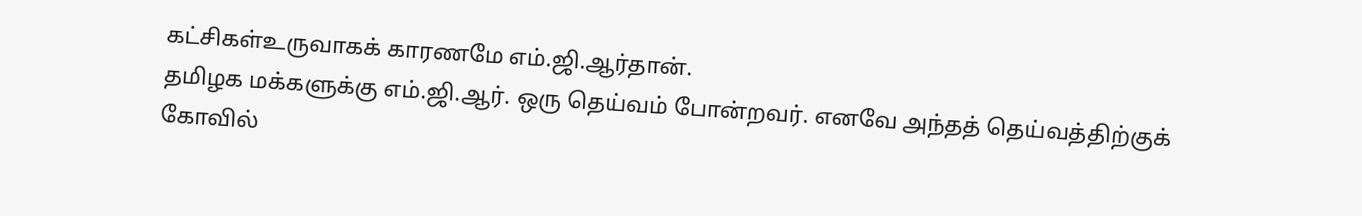கட்சிகள்உருவாகக் காரணமே எம்.ஜி.ஆர்தான்.
தமிழக மக்களுக்கு எம்.ஜி.ஆர். ஒரு தெய்வம் போன்றவர். எனவே அந்தத் தெய்வத்திற்குக் கோவில்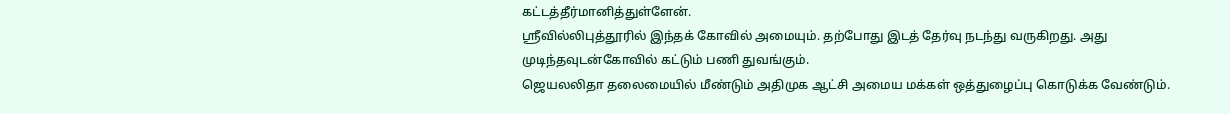கட்டத்தீர்மானித்துள்ளேன்.
ஸ்ரீவில்லிபுத்தூரில் இந்தக் கோவில் அமையும். தற்போது இடத் தேர்வு நடந்து வருகிறது. அது முடிந்தவுடன்கோவில் கட்டும் பணி துவங்கும்.
ஜெயலலிதா தலைமையில் மீண்டும் அதிமுக ஆட்சி அமைய மக்கள் ஒத்துழைப்பு கொடுக்க வேண்டும்.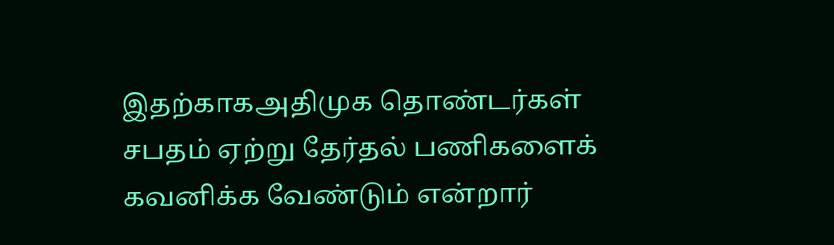இதற்காகஅதிமுக தொண்டர்கள் சபதம் ஏற்று தேர்தல் பணிகளைக் கவனிக்க வேண்டும் என்றார்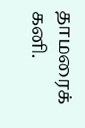தாமரைக் கனி.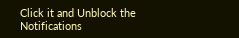Click it and Unblock the Notifications